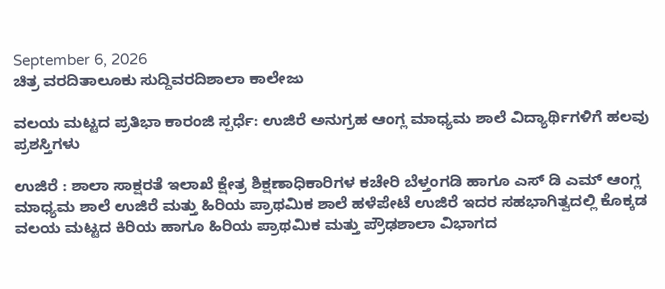September 6, 2026
ಚಿತ್ರ ವರದಿತಾಲೂಕು ಸುದ್ದಿವರದಿಶಾಲಾ ಕಾಲೇಜು

ವಲಯ ಮಟ್ಟದ ಪ್ರತಿಭಾ ಕಾರಂಜಿ ಸ್ಪರ್ಧೆ: ಉಜಿರೆ ಅನುಗ್ರಹ ಆಂಗ್ಲ ಮಾಧ್ಯಮ ಶಾಲೆ ವಿದ್ಯಾರ್ಥಿಗಳಿಗೆ ಹಲವು ಪ್ರಶಸ್ತಿಗಳು

ಉಜಿರೆ : ಶಾಲಾ ಸಾಕ್ಷರತೆ ಇಲಾಖೆ ಕ್ಷೇತ್ರ ಶಿಕ್ಷಣಾಧಿಕಾರಿಗಳ ಕಚೇರಿ ಬೆಳ್ತಂಗಡಿ ಹಾಗೂ ಎಸ್ ಡಿ ಎಮ್ ಆಂಗ್ಲ ಮಾಧ್ಯಮ ಶಾಲೆ ಉಜಿರೆ ಮತ್ತು ಹಿರಿಯ ಪ್ರಾಥಮಿಕ ಶಾಲೆ ಹಳೆಪೇಟೆ ಉಜಿರೆ ಇದರ ಸಹಭಾಗಿತ್ವದಲ್ಲಿ ಕೊಕ್ಕಡ ವಲಯ ಮಟ್ಟದ ಕಿರಿಯ ಹಾಗೂ ಹಿರಿಯ ಪ್ರಾಥಮಿಕ ಮತ್ತು ಪ್ರೌಢಶಾಲಾ ವಿಭಾಗದ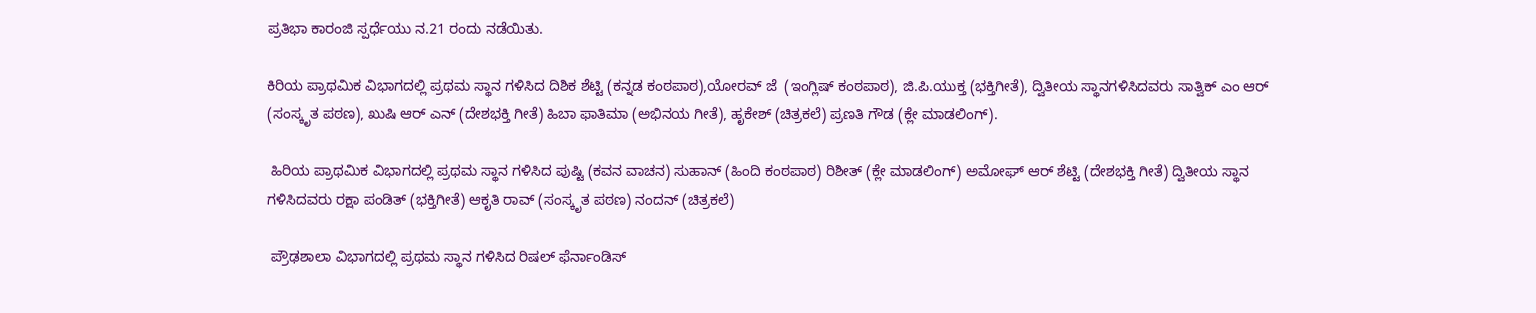ಪ್ರತಿಭಾ ಕಾರಂಜಿ ಸ್ಪರ್ಧೆಯು ನ.21 ರಂದು ನಡೆಯಿತು.

ಕಿರಿಯ ಪ್ರಾಥಮಿಕ ವಿಭಾಗದಲ್ಲಿ ಪ್ರಥಮ ಸ್ಥಾನ ಗಳಿಸಿದ ದಿಶಿಕ ಶೆಟ್ಟಿ (ಕನ್ನಡ ಕಂಠಪಾಠ),ಯೋರವ್ ಜೆ  (ಇಂಗ್ಲಿಷ್ ಕಂಠಪಾಠ), ಜಿ.ಪಿ.ಯುಕ್ತ (ಭಕ್ತಿಗೀತೆ), ದ್ವಿತೀಯ ಸ್ಥಾನಗಳಿಸಿದವರು ಸಾತ್ವಿಕ್ ಎಂ ಆರ್ (ಸಂಸ್ಕೃತ ಪಠಣ), ಖುಷಿ ಆರ್ ಎನ್ (ದೇಶಭಕ್ತಿ ಗೀತೆ) ಹಿಬಾ ಫಾತಿಮಾ (ಅಭಿನಯ ಗೀತೆ), ಹೃಕೇಶ್ (ಚಿತ್ರಕಲೆ) ಪ್ರಣತಿ ಗೌಡ (ಕ್ಲೇ ಮಾಡಲಿಂಗ್).

 ಹಿರಿಯ ಪ್ರಾಥಮಿಕ ವಿಭಾಗದಲ್ಲಿ ಪ್ರಥಮ ಸ್ಥಾನ ಗಳಿಸಿದ ಪುಷ್ಟಿ (ಕವನ ವಾಚನ) ಸುಹಾನ್ (ಹಿಂದಿ ಕಂಠಪಾಠ) ರಿಶೀತ್ (ಕ್ಲೇ ಮಾಡಲಿಂಗ್) ಅಮೋಘ್ ಆರ್ ಶೆಟ್ಟಿ (ದೇಶಭಕ್ತಿ ಗೀತೆ) ದ್ವಿತೀಯ ಸ್ಥಾನ ಗಳಿಸಿದವರು ರಕ್ಷಾ ಪಂಡಿತ್ (ಭಕ್ತಿಗೀತೆ) ಆಕೃತಿ ರಾವ್ (ಸಂಸ್ಕೃತ ಪಠಣ) ನಂದನ್ (ಚಿತ್ರಕಲೆ)

 ಪ್ರೌಢಶಾಲಾ ವಿಭಾಗದಲ್ಲಿ ಪ್ರಥಮ ಸ್ಥಾನ ಗಳಿಸಿದ ರಿಷಲ್ ಫೆರ್ನಾಂಡಿಸ್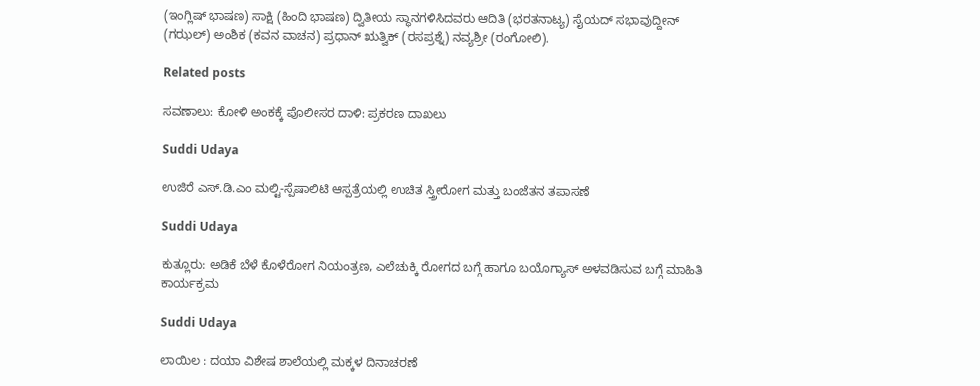(ಇಂಗ್ಲಿಷ್ ಭಾಷಣ) ಸಾಕ್ಷಿ (ಹಿಂದಿ ಭಾಷಣ) ದ್ವಿತೀಯ ಸ್ಥಾನಗಳಿಸಿದವರು ಆದಿತಿ (ಭರತನಾಟ್ಯ) ಸೈಯದ್ ಸಭಾವುದ್ದೀನ್ (ಗಝಲ್) ಅಂಶಿಕ (ಕವನ ವಾಚನ) ಪ್ರಧಾನ್ ಋತ್ವಿಕ್ (ರಸಪ್ರಶ್ನೆ) ನವ್ಯಶ್ರೀ (ರಂಗೋಲಿ).

Related posts

ಸವಣಾಲು: ಕೋಳಿ ಅಂಕಕ್ಕೆ ಪೊಲೀಸರ ದಾಳಿ: ಪ್ರಕರಣ ದಾಖಲು

Suddi Udaya

ಉಜಿರೆ ಎಸ್.ಡಿ.ಎಂ ಮಲ್ಟಿ-ಸ್ಪೆಷಾಲಿಟಿ ಆಸ್ಪತ್ರೆಯಲ್ಲಿ ಉಚಿತ ಸ್ತ್ರೀರೋಗ ಮತ್ತು ಬಂಜೆತನ ತಪಾಸಣೆ

Suddi Udaya

ಕುತ್ಲೂರು: ಅಡಿಕೆ ಬೆಳೆ ಕೊಳೆರೋಗ ನಿಯಂತ್ರಣ, ಎಲೆಚುಕ್ಕಿ ರೋಗದ ಬಗ್ಗೆ ಹಾಗೂ ಬಯೊಗ್ಯಾಸ್ ಅಳವಡಿಸುವ ಬಗ್ಗೆ ಮಾಹಿತಿ ಕಾರ್ಯಕ್ರಮ

Suddi Udaya

ಲಾಯಿಲ : ದಯಾ ವಿಶೇಷ ಶಾಲೆಯಲ್ಲಿ ಮಕ್ಕಳ ದಿನಾಚರಣೆ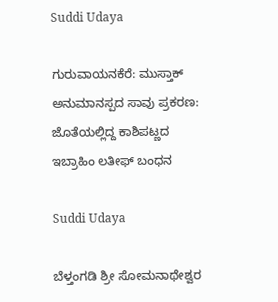Suddi Udaya

ಗುರುವಾಯನಕೆರೆ: ಮುಸ್ತಾಕ್ ಅನುಮಾನಸ್ಪದ ಸಾವು ಪ್ರಕರಣ: ಜೊತೆಯಲ್ಲಿದ್ದ ಕಾಶಿಪಟ್ಣದ ಇಬ್ರಾಹಿಂ ಲತೀಫ್ ಬಂಧನ

Suddi Udaya

ಬೆಳ್ತಂಗಡಿ ಶ್ರೀ ಸೋಮನಾಥೇಶ್ವರ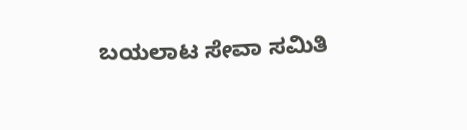ಬಯಲಾಟ ಸೇವಾ ಸಮಿತಿ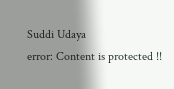Suddi Udaya
error: Content is protected !!